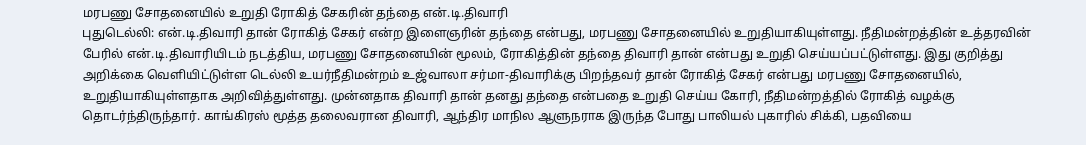மரபணு சோதனையில் உறுதி ரோகித் சேகரின் தந்தை என்.டி.திவாரி
புதுடெல்லி: என்.டி.திவாரி தான் ரோகித் சேகர் என்ற இளைஞரின் தந்தை என்பது, மரபணு சோதனையில் உறுதியாகியுள்ளது. நீதிமன்றத்தின் உத்தரவின் பேரில் என்.டி.திவாரியிடம் நடத்திய, மரபணு சோதனையின் மூலம், ரோகித்தின் தந்தை திவாரி தான் என்பது உறுதி செய்யப்பட்டுள்ளது. இது குறித்து அறிக்கை வெளியிட்டுள்ள டெல்லி உயர்நீதிமன்றம் உஜ்வாலா சர்மா-திவாரிக்கு பிறந்தவர் தான் ரோகித் சேகர் என்பது மரபணு சோதனையில், உறுதியாகியுள்ளதாக அறிவித்துள்ளது. முன்னதாக திவாரி தான் தனது தந்தை என்பதை உறுதி செய்ய கோரி, நீதிமன்றத்தில் ரோகித் வழக்கு தொடர்ந்திருந்தார். காங்கிரஸ் மூத்த தலைவரான திவாரி, ஆந்திர மாநில ஆளுநராக இருந்த போது பாலியல் புகாரில் சிக்கி, பதவியை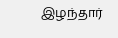இழந்தார்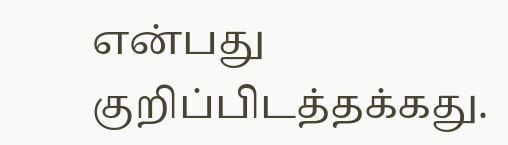என்பது குறிப்பிடத்தக்கது.